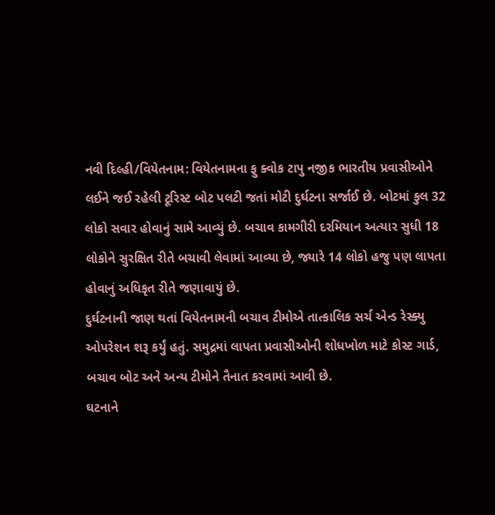નવી દિલ્હી/વિયેતનામ: વિયેતનામના ફુ ક્વોક ટાપુ નજીક ભારતીય પ્રવાસીઓને લઈને જઈ રહેલી ટૂરિસ્ટ બોટ પલટી જતાં મોટી દુર્ઘટના સર્જાઈ છે. બોટમાં કુલ 32 લોકો સવાર હોવાનું સામે આવ્યું છે. બચાવ કામગીરી દરમિયાન અત્યાર સુધી 18 લોકોને સુરક્ષિત રીતે બચાવી લેવામાં આવ્યા છે, જ્યારે 14 લોકો હજુ પણ લાપતા હોવાનું અધિકૃત રીતે જણાવાયું છે.
દુર્ઘટનાની જાણ થતાં વિયેતનામની બચાવ ટીમોએ તાત્કાલિક સર્ચ એન્ડ રેસ્ક્યુ ઓપરેશન શરૂ કર્યું હતું. સમુદ્રમાં લાપતા પ્રવાસીઓની શોધખોળ માટે કોસ્ટ ગાર્ડ, બચાવ બોટ અને અન્ય ટીમોને તૈનાત કરવામાં આવી છે.
ઘટનાને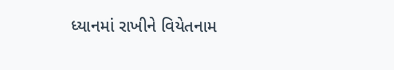ધ્યાનમાં રાખીને વિયેતનામ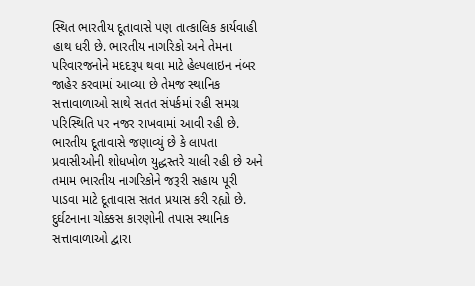સ્થિત ભારતીય દૂતાવાસે પણ તાત્કાલિક કાર્યવાહી હાથ ધરી છે. ભારતીય નાગરિકો અને તેમના પરિવારજનોને મદદરૂપ થવા માટે હેલ્પલાઇન નંબર જાહેર કરવામાં આવ્યા છે તેમજ સ્થાનિક સત્તાવાળાઓ સાથે સતત સંપર્કમાં રહી સમગ્ર પરિસ્થિતિ પર નજર રાખવામાં આવી રહી છે.
ભારતીય દૂતાવાસે જણાવ્યું છે કે લાપતા પ્રવાસીઓની શોધખોળ યુદ્ધસ્તરે ચાલી રહી છે અને તમામ ભારતીય નાગરિકોને જરૂરી સહાય પૂરી પાડવા માટે દૂતાવાસ સતત પ્રયાસ કરી રહ્યો છે. દુર્ઘટનાના ચોક્કસ કારણોની તપાસ સ્થાનિક સત્તાવાળાઓ દ્વારા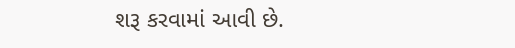શરૂ કરવામાં આવી છે.